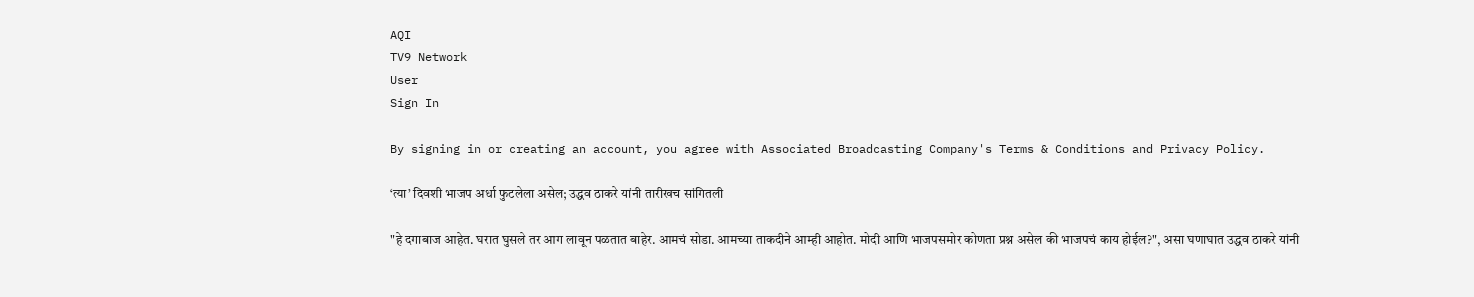AQI
TV9 Network
User
Sign In

By signing in or creating an account, you agree with Associated Broadcasting Company's Terms & Conditions and Privacy Policy.

‘त्या’ दिवशी भाजप अर्धा फुटलेला असेल; उद्धव ठाकरे यांनी तारीखच सांगितली

"हे दगाबाज आहेत. घरात घुसले तर आग लावून पळतात बाहेर. आमचं सोडा. आमच्या ताकदीने आम्ही आहोत. मोदी आणि भाजपसमोर कोणता प्रश्न असेल की भाजपचं काय होईल?", असा घणाघात उद्धव ठाकरे यांनी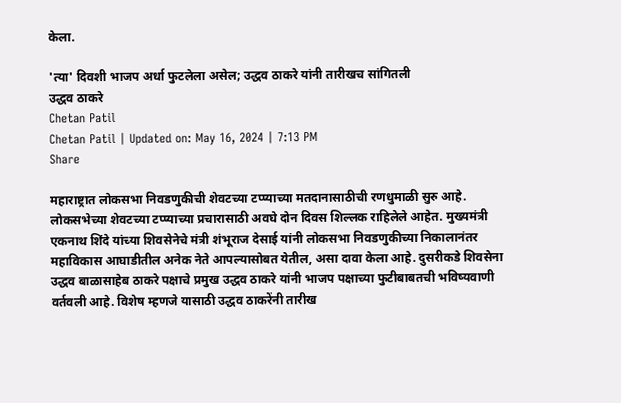केला.

'त्या' दिवशी भाजप अर्धा फुटलेला असेल; उद्धव ठाकरे यांनी तारीखच सांगितली
उद्धव ठाकरे
Chetan Patil
Chetan Patil | Updated on: May 16, 2024 | 7:13 PM
Share

महाराष्ट्रात लोकसभा निवडणुकीची शेवटच्या टप्प्याच्या मतदानासाठीची रणधुमाळी सुरु आहे. लोकसभेच्या शेवटच्या टप्प्याच्या प्रचारासाठी अवघे दोन दिवस शिल्लक राहिलेले आहेत. मुख्यमंत्री एकनाथ शिंदे यांच्या शिवसेनेचे मंत्री शंभूराज देसाई यांनी लोकसभा निवडणुकीच्या निकालानंतर महाविकास आघाडीतील अनेक नेते आपल्यासोबत येतील, असा दावा केला आहे. दुसरीकडे शिवसेना उद्धव बाळासाहेब ठाकरे पक्षाचे प्रमुख उद्धव ठाकरे यांनी भाजप पक्षाच्या फुटीबाबतची भविष्यवाणी वर्तवली आहे. विशेष म्हणजे यासाठी उद्धव ठाकरेंनी तारीख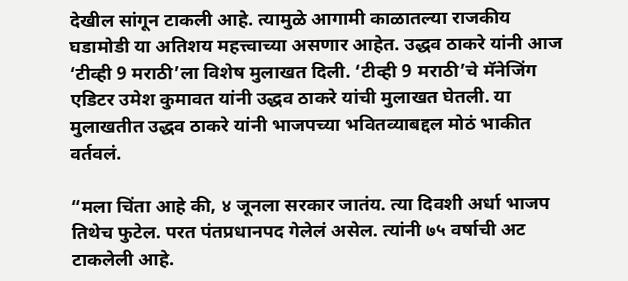देखील सांगून टाकली आहे. त्यामुळे आगामी काळातल्या राजकीय घडामोडी या अतिशय महत्त्वाच्या असणार आहेत. उद्धव ठाकरे यांनी आज ‘टीव्ही 9 मराठी’ला विशेष मुलाखत दिली. ‘टीव्ही 9 मराठी’चे मॅनेजिंग एडिटर उमेश कुमावत यांनी उद्धव ठाकरे यांची मुलाखत घेतली. या मुलाखतीत उद्धव ठाकरे यांनी भाजपच्या भवितव्याबद्दल मोठं भाकीत वर्तवलं.

“मला चिंता आहे की, ४ जूनला सरकार जातंय. त्या दिवशी अर्धा भाजप तिथेच फुटेल. परत पंतप्रधानपद गेलेलं असेल. त्यांनी ७५ वर्षाची अट टाकलेली आहे.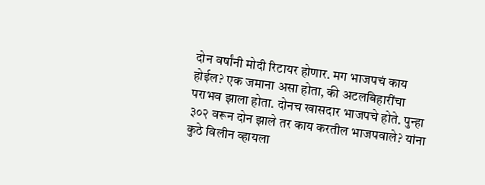दोन वर्षांनी मोदी रिटायर होणार. मग भाजपचं काय होईल? एक जमाना असा होता, की अटलबिहारींचा पराभव झाला होता. दोनच खासदार भाजपचे होते. पुन्हा ३०२ वरून दोन झाले तर काय करतील भाजपवाले? यांना कुठे विलीन व्हायला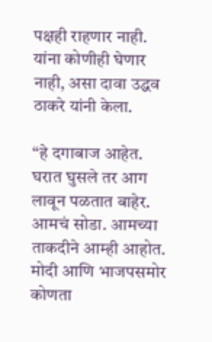पक्षही राहणार नाही. यांना कोणीही घेणार नाही, असा दावा उद्धव ठाकरे यांनी केला.

“हे दगाबाज आहेत. घरात घुसले तर आग लावून पळतात बाहेर. आमचं सोडा. आमच्या ताकदीने आम्ही आहोत. मोदी आणि भाजपसमोर कोणता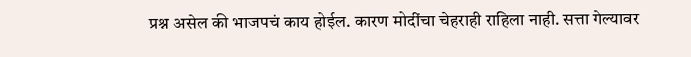प्रश्न असेल की भाजपचं काय होईल. कारण मोदींचा चेहराही राहिला नाही. सत्ता गेल्यावर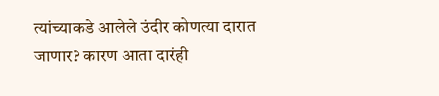त्यांच्याकडे आलेले उंदीर कोणत्या दारात जाणार? कारण आता दारंही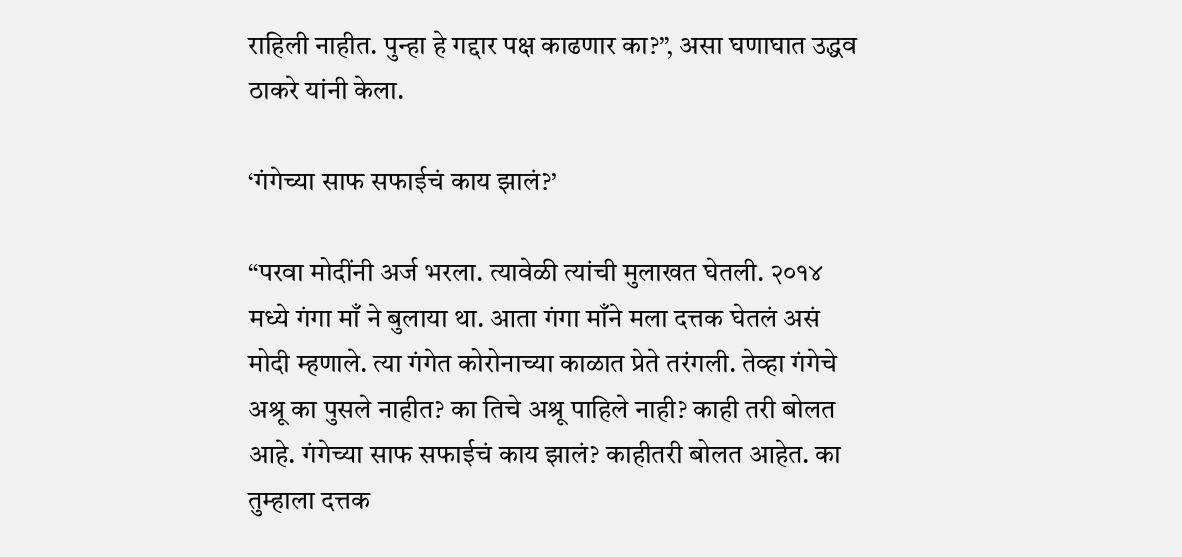राहिली नाहीत. पुन्हा हे गद्दार पक्ष काढणार का?”, असा घणाघात उद्धव ठाकरे यांनी केला.

‘गंगेच्या साफ सफाईचं काय झालं?’

“परवा मोदींनी अर्ज भरला. त्यावेळी त्यांची मुलाखत घेतली. २०१४ मध्ये गंगा माँ ने बुलाया था. आता गंगा माँने मला दत्तक घेतलं असं मोदी म्हणाले. त्या गंगेत कोरोनाच्या काळात प्रेते तरंगली. तेव्हा गंगेचे अश्रू का पुसले नाहीत? का तिचे अश्रू पाहिले नाही? काही तरी बोलत आहे. गंगेच्या साफ सफाईचं काय झालं? काहीतरी बोलत आहेत. का तुम्हाला दत्तक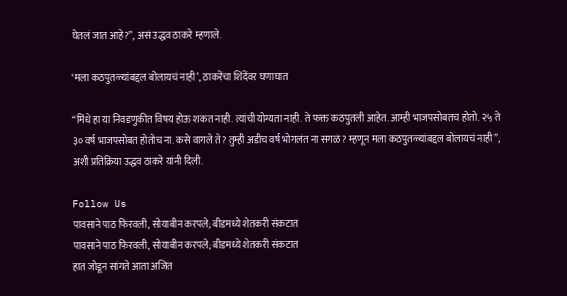घेतलं जात आहे?”, असं उद्धव ठाकरे म्हणाले.

‘मला कठपुतळ्यांबद्दल बोलायचं नाही’, ठाकरेंचा शिंदेंवर घणाघात

“मिंधे हा या निवडणुकीत विषय होऊ शकत नाही. त्यांची योग्यता नाही. ते फक्त कठपुतली आहेत. आम्ही भाजपसोबतच होतो. २५ ते ३० वर्ष भाजपसोबत होतोच ना. कसे वागले ते? तुम्ही अडीच वर्ष भोगलंत ना सगळं? म्हणून मला कठपुतळ्यांबद्दल बोलायचं नाही”, अशी प्रतिक्रिया उद्धव ठाकरे यांनी दिली.

Follow Us
पावसाने पाठ फिरवली, सोयाबीन करपले; बीडमध्ये शेतकरी संकटात
पावसाने पाठ फिरवली, सोयाबीन करपले; बीडमध्ये शेतकरी संकटात
हात जोडून सांगते आता अजित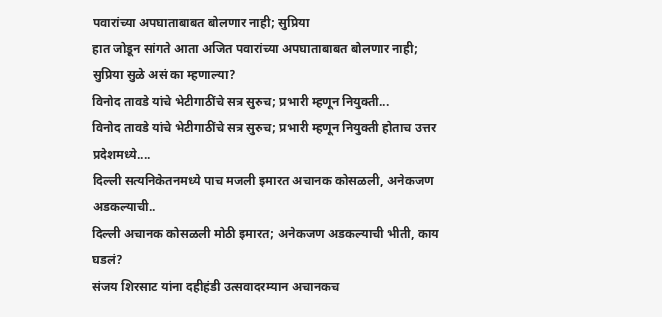पवारांच्या अपघाताबाबत बोलणार नाही; सुप्रिया
हात जोडून सांगते आता अजित पवारांच्या अपघाताबाबत बोलणार नाही; सुप्रिया सुळे असं का म्हणाल्या?
विनोद तावडे यांचे भेटीगाठींचे सत्र सुरुच; प्रभारी म्हणून नियुक्ती...
विनोद तावडे यांचे भेटीगाठींचे सत्र सुरुच; प्रभारी म्हणून नियुक्ती होताच उत्तर प्रदेशमध्ये....
दिल्ली सत्यनिकेतनमध्ये पाच मजली इमारत अचानक कोसळली, अनेकजण अडकल्याची..
दिल्ली अचानक कोसळली मोठी इमारत; अनेकजण अडकल्याची भीती, काय घडलं?
संजय शिरसाट यांना दहीहंडी उत्सवादरम्यान अचानकच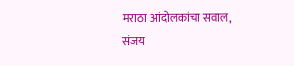मराठा आंदोलकांचा सवाल,
संजय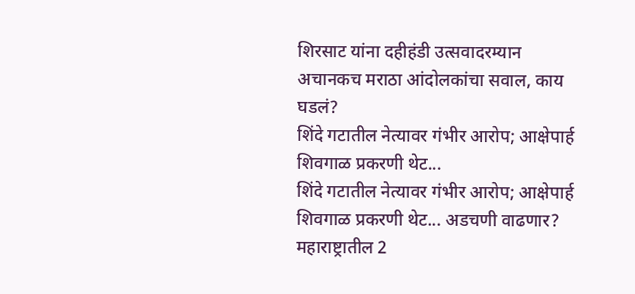शिरसाट यांना दहीहंडी उत्सवादरम्यान अचानकच मराठा आंदोलकांचा सवाल, काय घडलं?
शिंदे गटातील नेत्यावर गंभीर आरोप; आक्षेपार्ह शिवगाळ प्रकरणी थेट...
शिंदे गटातील नेत्यावर गंभीर आरोप; आक्षेपार्ह शिवगाळ प्रकरणी थेट... अडचणी वाढणार?
महाराष्ट्रातील 2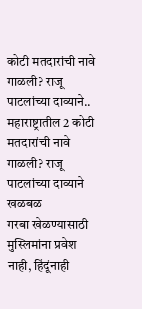कोटी मतदारांची नावे गाळली? राजू पाटलांच्या दाव्याने..
महाराष्ट्रातील 2 कोटी मतदारांची नावे गाळली? राजू पाटलांच्या दाव्याने खळबळ
गरबा खेळण्यासाठी मुस्लिमांना प्रवेश नाही, हिंदूंनाही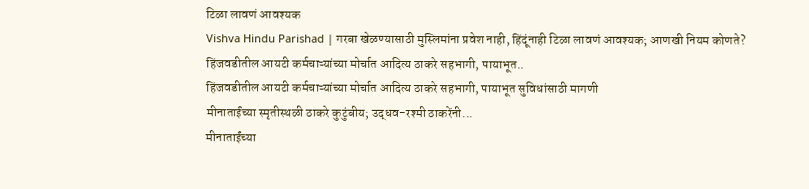टिळा लावणं आवश्यक
Vishva Hindu Parishad | गरबा खेळण्यासाठी मुस्लिमांना प्रवेश नाही, हिंदूंनाही टिळा लावणं आवश्यक; आणखी नियम कोणते?
हिंजवडीतील आयटी कर्मचाऱ्यांच्या मोर्चात आदित्य ठाकरे सहभागी, पायाभूत..
हिंजवडीतील आयटी कर्मचाऱ्यांच्या मोर्चात आदित्य ठाकरे सहभागी, पायाभूत सुविधांसाठी मागणी
मीनाताईंच्या स्मृतीस्थळी ठाकरे कुटुंबीय; उद्धव-रश्मी ठाकरेंनी...
मीनाताईंच्या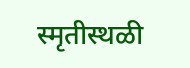स्मृतीस्थळी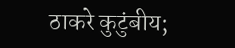ठाकरे कुटुंबीय;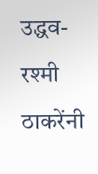उद्धव-रश्मी ठाकरेंनी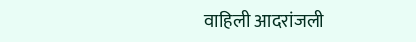वाहिली आदरांजली